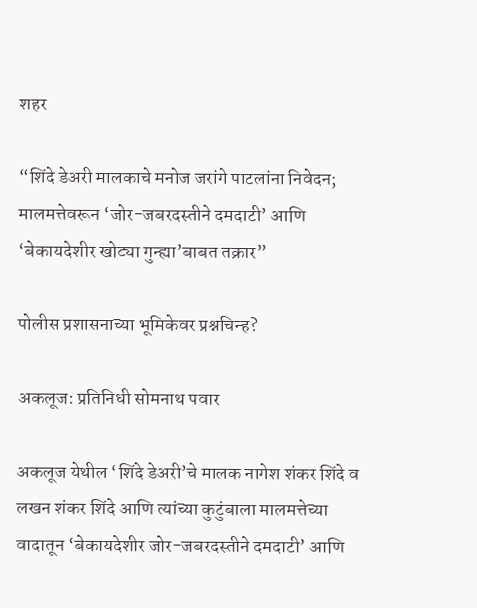शहर

“शिंदे डेअरी मालकाचे मनोज जरांगे पाटलांना निवेदन; मालमत्तेवरून ‘जोर-जबरदस्तीने दमदाटी’ आणि ‘बेकायदेशीर खोट्या गुन्ह्या’बाबत तक्रार”

पोलीस प्रशासनाच्या भूमिकेवर प्रश्नचिन्ह?

अकलूज: प्रतिनिधी सोमनाथ पवार

अकलूज येथील ‘शिंदे डेअरी’चे मालक नागेश शंकर शिंदे व लखन शंकर शिंदे आणि त्यांच्या कुटुंबाला मालमत्तेच्या वादातून ‘बेकायदेशीर जोर-जबरदस्तीने दमदाटी’ आणि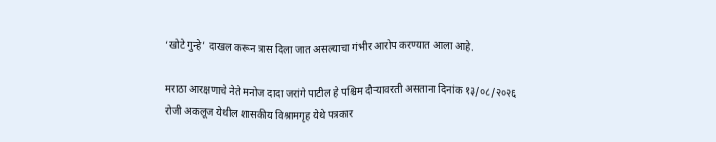‘खोटे गुन्हे’ दाखल करून त्रास दिला जात असल्याचा गंभीर आरोप करण्यात आला आहे.

मराठा आरक्षणाचे नेते मनोज दादा जरांगे पाटील हे पश्चिम दौऱ्यावरती असताना दिनांक १३/०८/२०२६ रोजी अकलूज येथील शासकीय विश्रामगृह येथे पत्रकार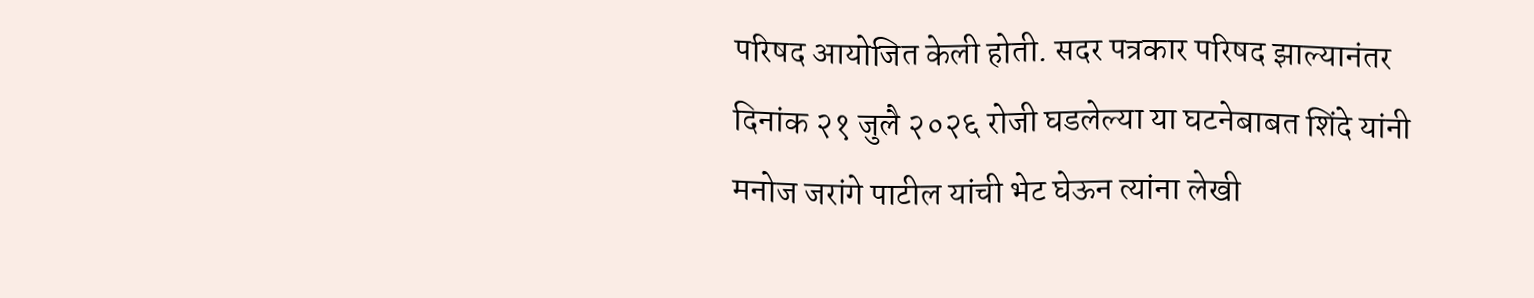परिषद आयोजित केली होती. सदर पत्रकार परिषद झाल्यानंतर दिनांक २१ जुलै २०२६ रोजी घडलेल्या या घटनेबाबत शिंदे यांनी मनोज जरांगे पाटील यांची भेट घेऊन त्यांना लेखी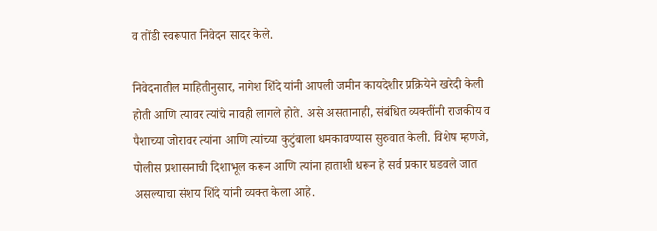व तोंडी स्वरूपात निवेदन सादर केले.

निवेदनातील माहितीनुसार, नागेश शिंदे यांनी आपली जमीन कायदेशीर प्रक्रियेने खरेदी केली होती आणि त्यावर त्यांचे नावही लागले होते. असे असतानाही, संबंधित व्यक्तींनी राजकीय व पैशाच्या जोरावर त्यांना आणि त्यांच्या कुटुंबाला धमकावण्यास सुरुवात केली. विशेष म्हणजे, पोलीस प्रशासनाची दिशाभूल करून आणि त्यांना हाताशी धरून हे सर्व प्रकार घडवले जात असल्याचा संशय शिंदे यांनी व्यक्त केला आहे.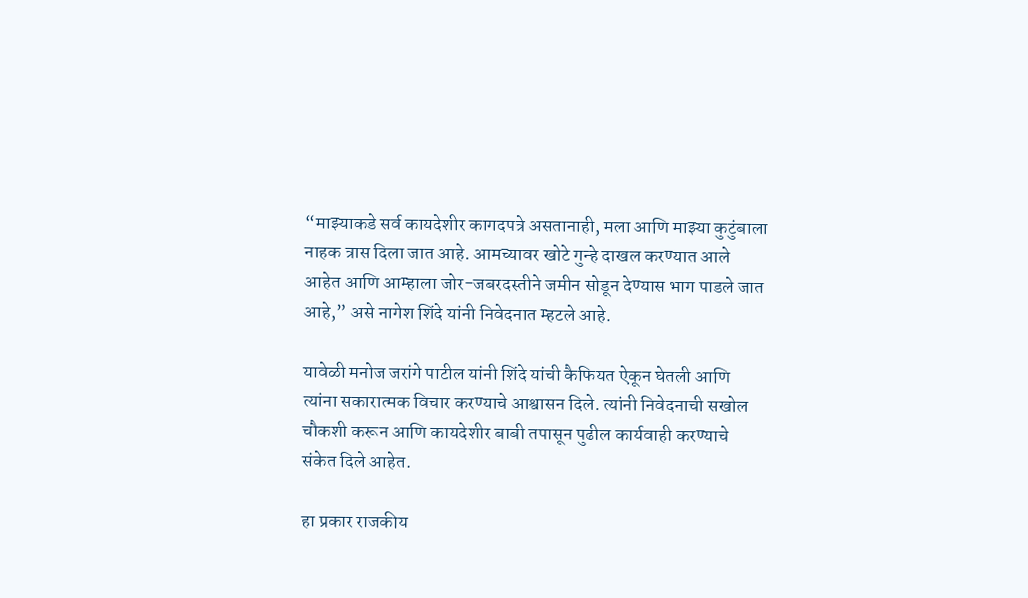“माझ्याकडे सर्व कायदेशीर कागदपत्रे असतानाही, मला आणि माझ्या कुटुंबाला नाहक त्रास दिला जात आहे. आमच्यावर खोटे गुन्हे दाखल करण्यात आले आहेत आणि आम्हाला जोर-जबरदस्तीने जमीन सोडून देण्यास भाग पाडले जात आहे,” असे नागेश शिंदे यांनी निवेदनात म्हटले आहे.

यावेळी मनोज जरांगे पाटील यांनी शिंदे यांची कैफियत ऐकून घेतली आणि त्यांना सकारात्मक विचार करण्याचे आश्वासन दिले. त्यांनी निवेदनाची सखोल चौकशी करून आणि कायदेशीर बाबी तपासून पुढील कार्यवाही करण्याचे संकेत दिले आहेत.

हा प्रकार राजकीय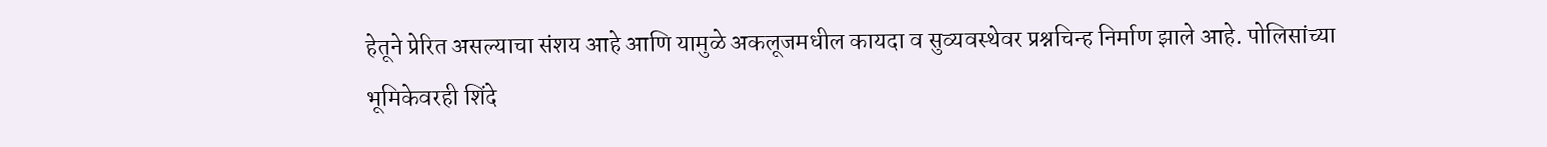हेतूने प्रेरित असल्याचा संशय आहे आणि यामुळे अकलूजमधील कायदा व सुव्यवस्थेवर प्रश्नचिन्ह निर्माण झाले आहे. पोलिसांच्या भूमिकेवरही शिंदे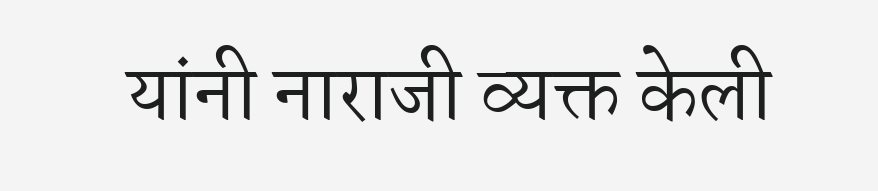यांनी नाराजी व्यक्त केली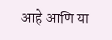आहे आणि या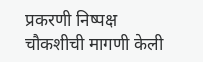प्रकरणी निष्पक्ष चौकशीची मागणी केली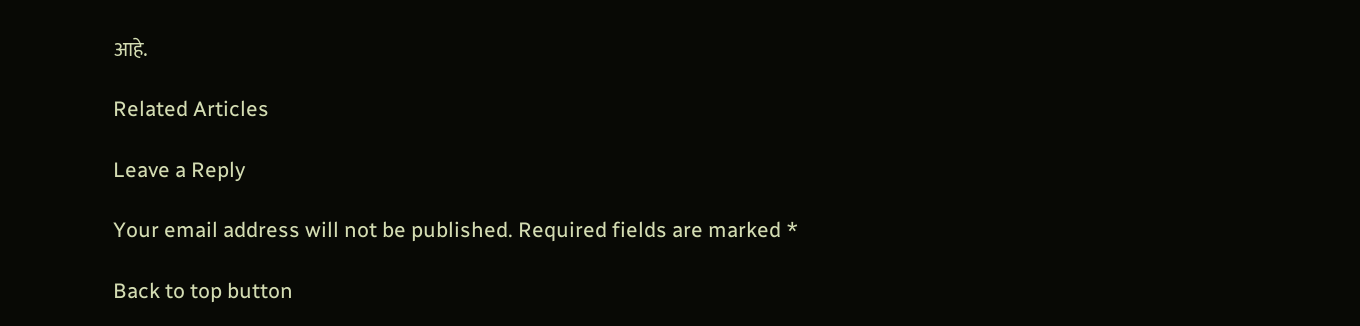आहे.

Related Articles

Leave a Reply

Your email address will not be published. Required fields are marked *

Back to top button